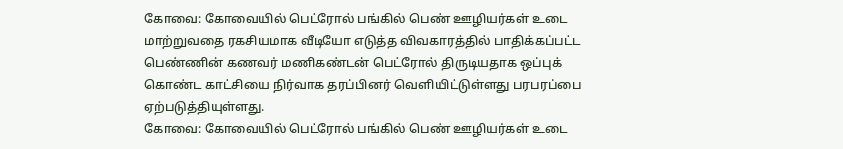கோவை: கோவையில் பெட்ரோல் பங்கில் பெண் ஊழியர்கள் உடை மாற்றுவதை ரகசியமாக வீடியோ எடுத்த விவகாரத்தில் பாதிக்கப்பட்ட பெண்ணின் கணவர் மணிகண்டன் பெட்ரோல் திருடியதாக ஒப்புக் கொண்ட காட்சியை நிர்வாக தரப்பினர் வெளியிட்டுள்ளது பரபரப்பை ஏற்படுத்தியுள்ளது.
கோவை: கோவையில் பெட்ரோல் பங்கில் பெண் ஊழியர்கள் உடை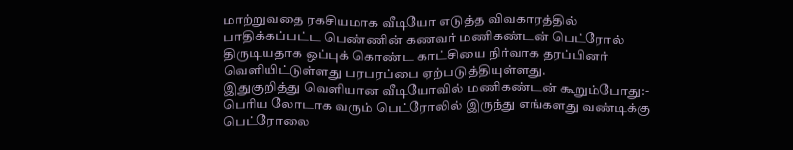மாற்றுவதை ரகசியமாக வீடியோ எடுத்த விவகாரத்தில் பாதிக்கப்பட்ட பெண்ணின் கணவர் மணிகண்டன் பெட்ரோல் திருடியதாக ஒப்புக் கொண்ட காட்சியை நிர்வாக தரப்பினர் வெளியிட்டுள்ளது பரபரப்பை ஏற்படுத்தியுள்ளது.
இதுகுறித்து வெளியான வீடியோவில் மணிகண்டன் கூறும்போது:-
பெரிய லோடாக வரும் பெட்ரோலில் இருந்து எங்களது வண்டிக்கு பெட்ரோலை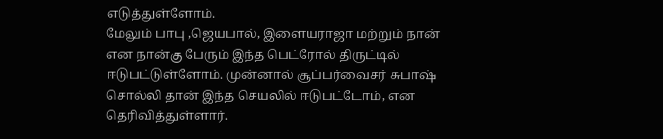எடுத்துள்ளோம்.
மேலும் பாபு ,ஜெயபால், இளையராஜா மற்றும் நான் என நான்கு பேரும் இந்த பெட்ரோல் திருட்டில் ஈடுபட்டுள்ளோம். முன்னால் சூப்பர்வைசர் சுபாஷ் சொல்லி தான் இந்த செயலில் ஈடுபட்டோம், என தெரிவித்துள்ளார்.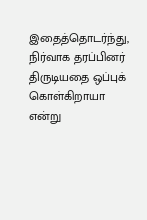இதைத்தொடர்ந்து, நிர்வாக தரப்பினர் திருடியதை ஒப்புக் கொள்கிறாயா என்று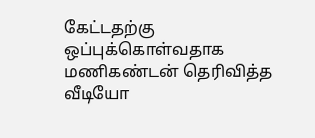கேட்டதற்கு ஒப்புக்கொள்வதாக மணிகண்டன் தெரிவித்த வீடியோ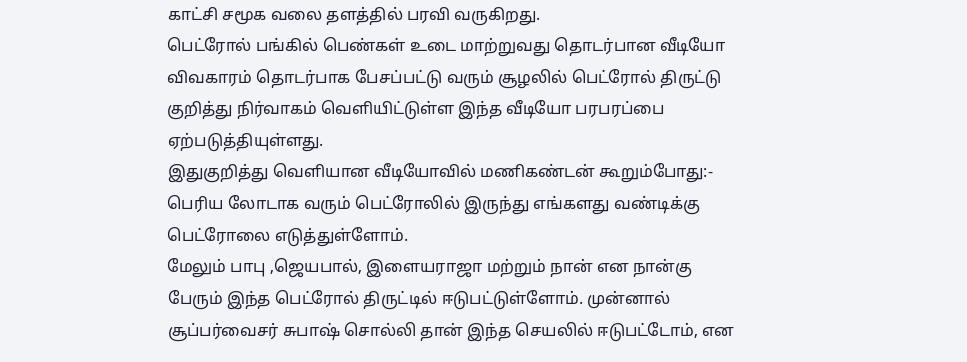காட்சி சமூக வலை தளத்தில் பரவி வருகிறது.
பெட்ரோல் பங்கில் பெண்கள் உடை மாற்றுவது தொடர்பான வீடியோ விவகாரம் தொடர்பாக பேசப்பட்டு வரும் சூழலில் பெட்ரோல் திருட்டு குறித்து நிர்வாகம் வெளியிட்டுள்ள இந்த வீடியோ பரபரப்பை ஏற்படுத்தியுள்ளது.
இதுகுறித்து வெளியான வீடியோவில் மணிகண்டன் கூறும்போது:-
பெரிய லோடாக வரும் பெட்ரோலில் இருந்து எங்களது வண்டிக்கு பெட்ரோலை எடுத்துள்ளோம்.
மேலும் பாபு ,ஜெயபால், இளையராஜா மற்றும் நான் என நான்கு பேரும் இந்த பெட்ரோல் திருட்டில் ஈடுபட்டுள்ளோம். முன்னால் சூப்பர்வைசர் சுபாஷ் சொல்லி தான் இந்த செயலில் ஈடுபட்டோம், என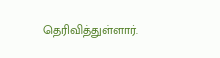தெரிவித்துள்ளார்.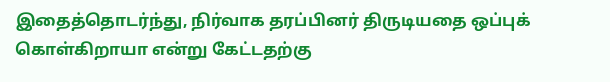இதைத்தொடர்ந்து, நிர்வாக தரப்பினர் திருடியதை ஒப்புக் கொள்கிறாயா என்று கேட்டதற்கு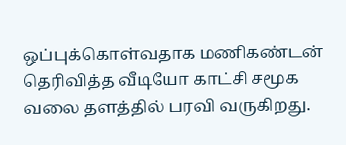ஒப்புக்கொள்வதாக மணிகண்டன் தெரிவித்த வீடியோ காட்சி சமூக வலை தளத்தில் பரவி வருகிறது.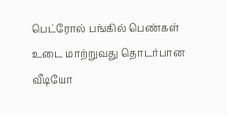பெட்ரோல் பங்கில் பெண்கள் உடை மாற்றுவது தொடர்பான வீடியோ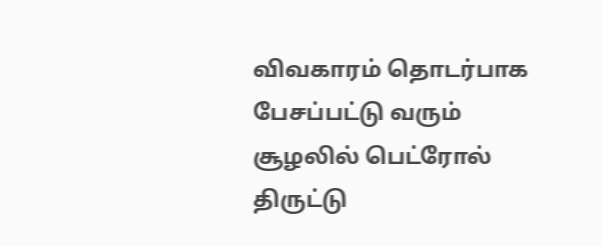விவகாரம் தொடர்பாக பேசப்பட்டு வரும் சூழலில் பெட்ரோல் திருட்டு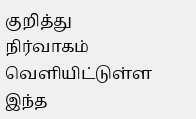குறித்து நிர்வாகம் வெளியிட்டுள்ள இந்த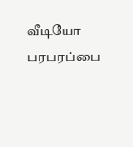வீடியோ பரபரப்பை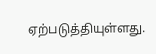ஏற்படுத்தியுள்ளது.